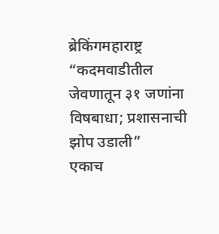ब्रेकिंगमहाराष्ट्र
“कदमवाडीतील जेवणातून ३१ जणांना विषबाधा; प्रशासनाची झोप उडाली”
एकाच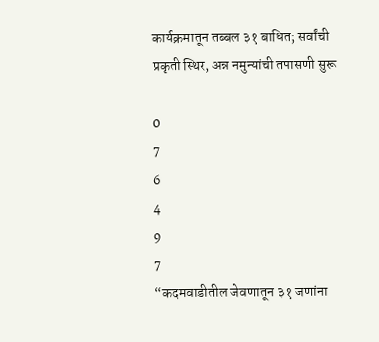कार्यक्रमातून तब्बल ३१ बाधित; सर्वांची प्रकृती स्थिर, अन्न नमुन्यांची तपासणी सुरू

0
7
6
4
9
7
“कदमवाडीतील जेवणातून ३१ जणांना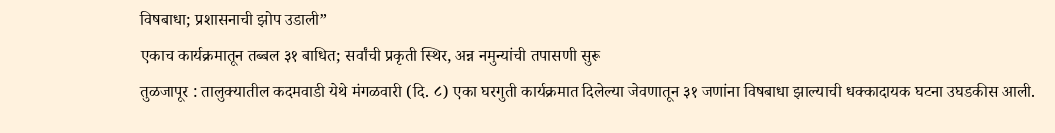विषबाधा; प्रशासनाची झोप उडाली”
एकाच कार्यक्रमातून तब्बल ३१ बाधित; सर्वांची प्रकृती स्थिर, अन्न नमुन्यांची तपासणी सुरू
तुळजापूर : तालुक्यातील कदमवाडी येथे मंगळवारी (दि. ८) एका घरगुती कार्यक्रमात दिलेल्या जेवणातून ३१ जणांना विषबाधा झाल्याची धक्कादायक घटना उघडकीस आली.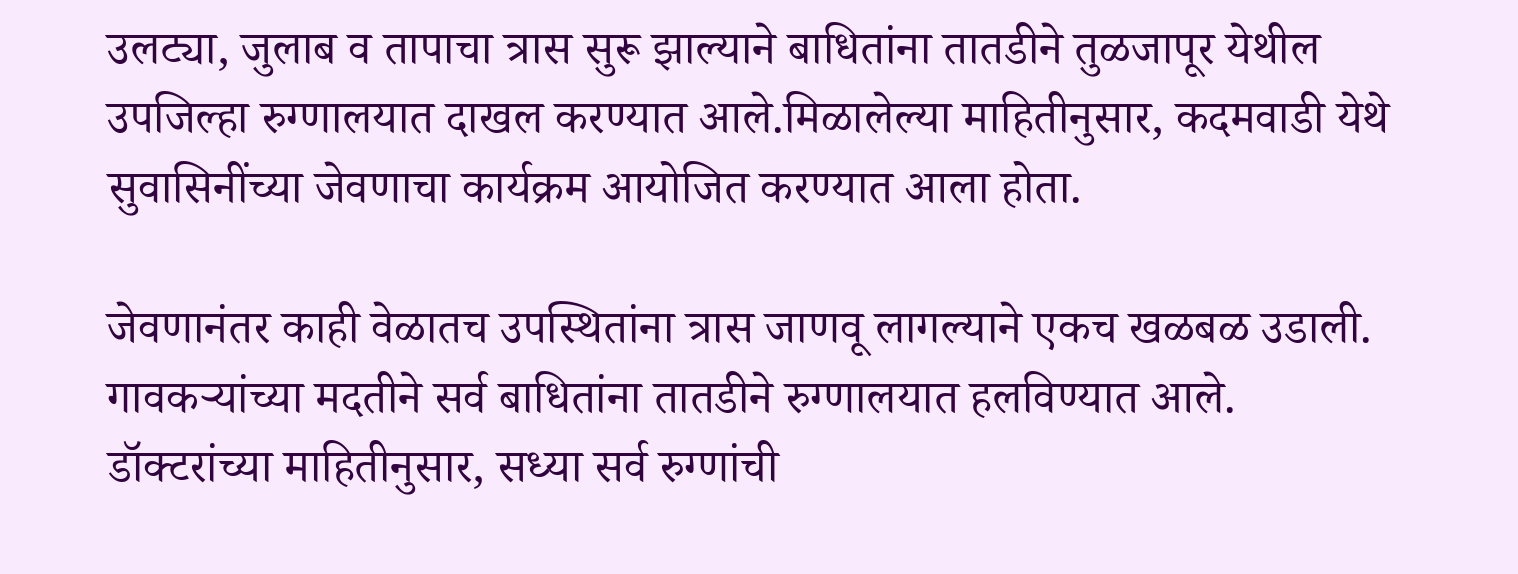उलट्या, जुलाब व तापाचा त्रास सुरू झाल्याने बाधितांना तातडीने तुळजापूर येथील उपजिल्हा रुग्णालयात दाखल करण्यात आले.मिळालेल्या माहितीनुसार, कदमवाडी येथे सुवासिनींच्या जेवणाचा कार्यक्रम आयोजित करण्यात आला होता.

जेवणानंतर काही वेळातच उपस्थितांना त्रास जाणवू लागल्याने एकच खळबळ उडाली. गावकऱ्यांच्या मदतीने सर्व बाधितांना तातडीने रुग्णालयात हलविण्यात आले. डॉक्टरांच्या माहितीनुसार, सध्या सर्व रुग्णांची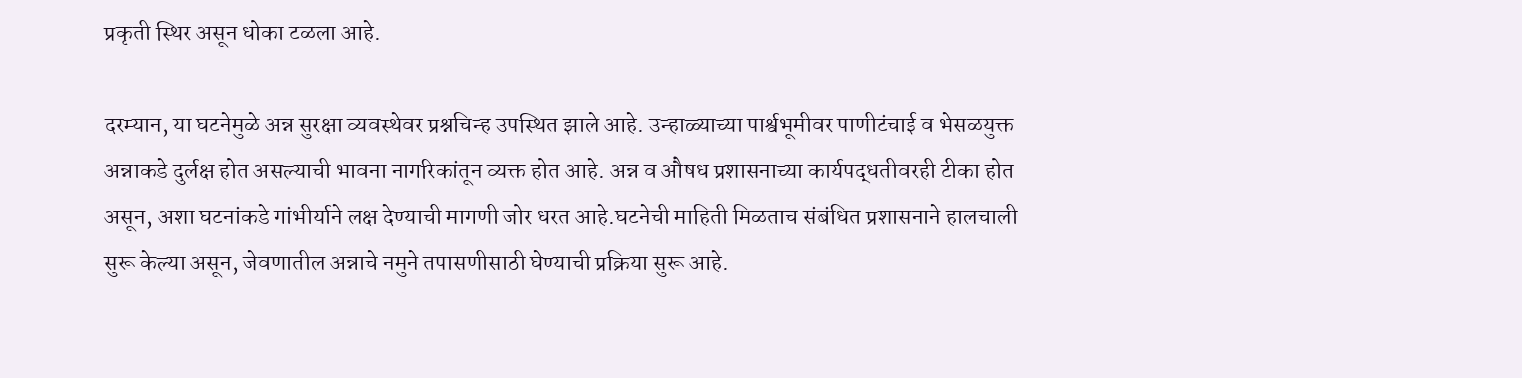प्रकृती स्थिर असून धोका टळला आहे.

दरम्यान, या घटनेमुळे अन्न सुरक्षा व्यवस्थेवर प्रश्नचिन्ह उपस्थित झाले आहे. उन्हाळ्याच्या पार्श्वभूमीवर पाणीटंचाई व भेसळयुक्त अन्नाकडे दुर्लक्ष होत असल्याची भावना नागरिकांतून व्यक्त होत आहे. अन्न व औषध प्रशासनाच्या कार्यपद्धतीवरही टीका होत असून, अशा घटनांकडे गांभीर्याने लक्ष देण्याची मागणी जोर धरत आहे.घटनेची माहिती मिळताच संबंधित प्रशासनाने हालचाली सुरू केल्या असून, जेवणातील अन्नाचे नमुने तपासणीसाठी घेण्याची प्रक्रिया सुरू आहे.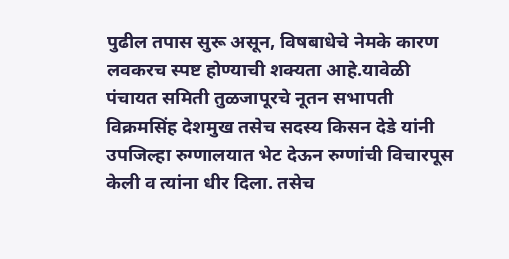पुढील तपास सुरू असून, विषबाधेचे नेमके कारण लवकरच स्पष्ट होण्याची शक्यता आहे.यावेळी पंचायत समिती तुळजापूरचे नूतन सभापती विक्रमसिंह देशमुख तसेच सदस्य किसन देडे यांनी उपजिल्हा रुग्णालयात भेट देऊन रुग्णांची विचारपूस केली व त्यांना धीर दिला. तसेच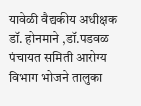यावेळी वैद्यकीय अधीक्षक डॉ. होनमाने ,डॉ.पडवळ पंचायत समिती आरोग्य विभाग भोजने तालुका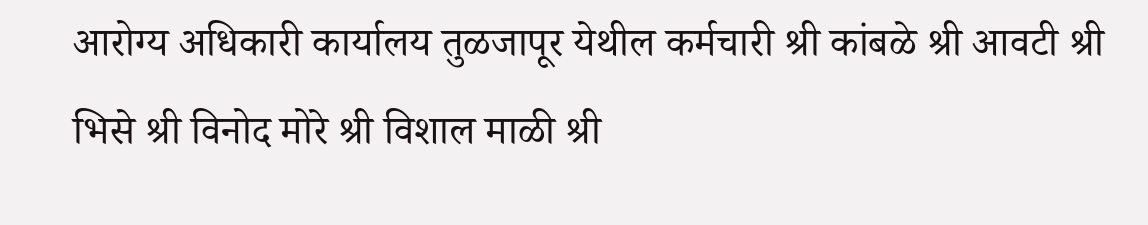आरोग्य अधिकारी कार्यालय तुळजापूर येथील कर्मचारी श्री कांबळे श्री आवटी श्री भिसे श्री विनोद मोरे श्री विशाल माळी श्री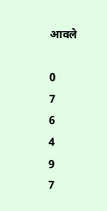आवले

0
7
6
4
9
7